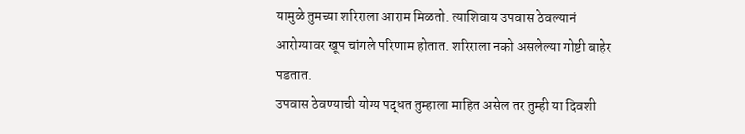यामुळे तुमच्या शरिराला आराम मिळतो. त्याशिवाय उपवास ठेवल्यानं आरोग्यावर खूप चांगले परिणाम होतात. शरिराला नको असलेल्या गोष्टी बाहेर पडतात.
उपवास ठेवण्याची योग्य पद्धत तुम्हाला माहित असेल तर तुम्ही या दिवशी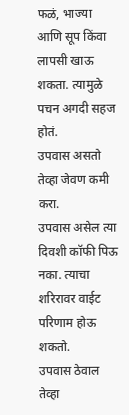फळं, भाज्या आणि सूप किंवा लापसी खाऊ शकता. त्यामुळे पचन अगदी सहज होतं.
उपवास असतो तेव्हा जेवण कमी करा.
उपवास असेल त्या दिवशी कॉफी पिऊ नका. त्याचा शरिरावर वाईट परिणाम होऊ शकतो.
उपवास ठेवाल तेव्हा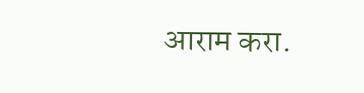आराम करा.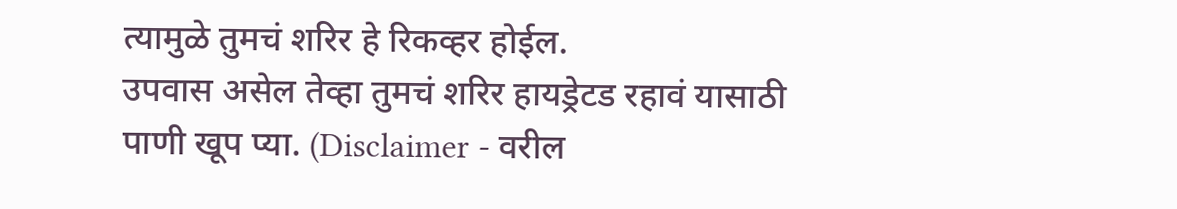त्यामुळे तुमचं शरिर हे रिकव्हर होईल.
उपवास असेल तेव्हा तुमचं शरिर हायड्रेटड रहावं यासाठी पाणी खूप प्या. (Disclaimer - वरील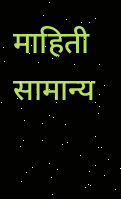माहिती सामान्य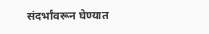संदर्भांवरून घेण्यात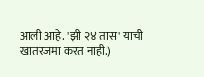आली आहे. 'झी २४ तास' याची खातरजमा करत नाही.)